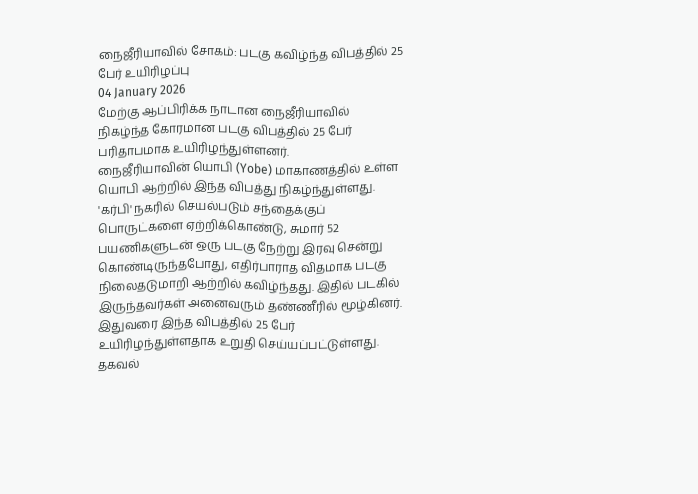நைஜீரியாவில் சோகம்: படகு கவிழ்ந்த விபத்தில் 25 பேர் உயிரிழப்பு
04 January 2026
மேற்கு ஆப்பிரிக்க நாடான நைஜீரியாவில் நிகழ்ந்த கோரமான படகு விபத்தில் 25 பேர் பரிதாபமாக உயிரிழந்துள்ளனர்.
நைஜீரியாவின் யொபி (Yobe) மாகாணத்தில் உள்ள யொபி ஆற்றில் இந்த விபத்து நிகழ்ந்துள்ளது. 'கர்பி' நகரில் செயல்படும் சந்தைக்குப் பொருட்களை ஏற்றிக்கொண்டு, சுமார் 52 பயணிகளுடன் ஒரு படகு நேற்று இரவு சென்று கொண்டிருந்தபோது, எதிர்பாராத விதமாக படகு நிலைதடுமாறி ஆற்றில் கவிழ்ந்தது. இதில் படகில் இருந்தவர்கள் அனைவரும் தண்ணீரில் மூழ்கினர்.
இதுவரை இந்த விபத்தில் 25 பேர் உயிரிழந்துள்ளதாக உறுதி செய்யப்பட்டுள்ளது.
தகவல்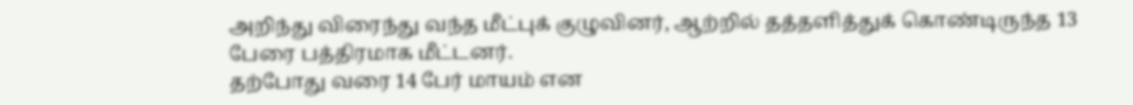அறிந்து விரைந்து வந்த மீட்புக் குழுவினர், ஆற்றில் தத்தளித்துக் கொண்டிருந்த 13 பேரை பத்திரமாக மீட்டனர்.
தற்போது வரை 14 பேர் மாயம் என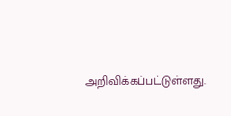அறிவிக்கப்பட்டுள்ளது.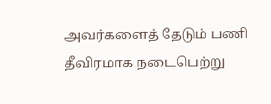அவர்களைத் தேடும் பணி தீவிரமாக நடைபெற்று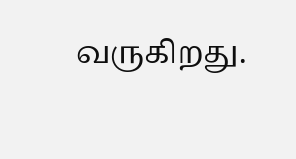வருகிறது.